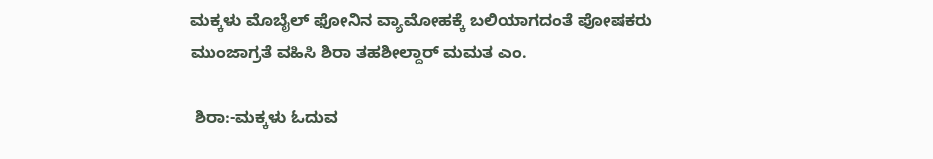ಮಕ್ಕಳು ಮೊಬೈಲ್ ಫೋನಿನ ವ್ಯಾಮೋಹಕ್ಕೆ ಬಲಿಯಾಗದಂತೆ ಪೋಷಕರು ಮುಂಜಾಗ್ರತೆ ವಹಿಸಿ ಶಿರಾ ತಹಶೀಲ್ದಾರ್ ಮಮತ ಎಂ.

 ಶಿರಾ:-ಮಕ್ಕಳು ಓದುವ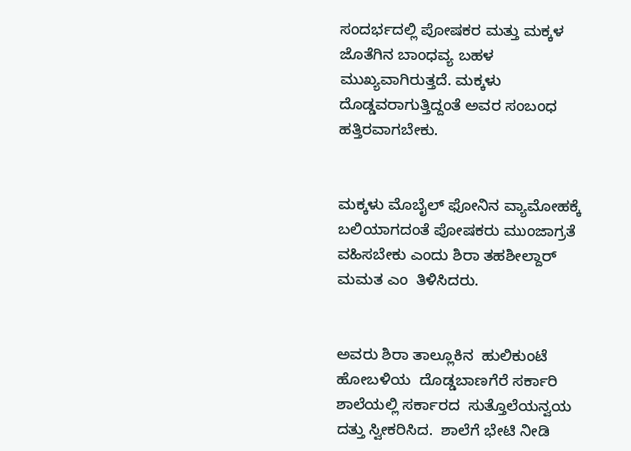ಸಂದರ್ಭದಲ್ಲಿ ಪೋಷಕರ ಮತ್ತು ಮಕ್ಕಳ ಜೊತೆಗಿನ ಬಾಂಧವ್ಯ ಬಹಳ ಮುಖ್ಯವಾಗಿರುತ್ತದೆ. ಮಕ್ಕಳು ದೊಡ್ಡವರಾಗುತ್ತಿದ್ದಂತೆ ಅವರ ಸಂಬಂಧ ಹತ್ತಿರವಾಗಬೇಕು.


ಮಕ್ಕಳು ಮೊಬೈಲ್ ಫೋನಿನ ವ್ಯಾಮೋಹಕ್ಕೆ ಬಲಿಯಾಗದಂತೆ ಪೋಷಕರು ಮುಂಜಾಗ್ರತೆ ವಹಿಸಬೇಕು ಎಂದು ಶಿರಾ ತಹಶೀಲ್ದಾರ್ ಮಮತ ಎಂ  ತಿಳಿಸಿದರು.


ಅವರು ಶಿರಾ ತಾಲ್ಲೂಕಿನ  ಹುಲಿಕುಂಟೆ ಹೋಬಳಿಯ  ದೊಡ್ಡಬಾಣಗೆರೆ ಸರ್ಕಾರಿ ಶಾಲೆಯಲ್ಲಿ ಸರ್ಕಾರದ  ಸುತ್ತೊಲೆಯನ್ವಯ ದತ್ತು ಸ್ವೀಕರಿಸಿದ.  ಶಾಲೆಗೆ ಭೇಟಿ ನೀಡಿ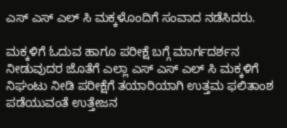ಎಸ್ ಎಸ್ ಎಲ್ ಸಿ ಮಕ್ಕಳೊಂದಿಗೆ ಸಂವಾದ ನಡೆಸಿದರು.

ಮಕ್ಕಳಿಗೆ ಓದುವ ಹಾಗೂ ಪರೀಕ್ಷೆ ಬಗ್ಗೆ ಮಾರ್ಗದರ್ಶನ ನೀಡುವುದರ ಜೊತೆಗೆ ಎಲ್ಲಾ ಎಸ್ ಎಸ್ ಎಲ್ ಸಿ ಮಕ್ಕಳಿಗೆ ನಿಘಂಟು ನೀಡಿ ಪರೀಕ್ಷೆಗೆ ತಯಾರಿಯಾಗಿ ಉತ್ತಮ ಫಲಿತಾಂಶ ಪಡೆಯುವಂತೆ ಉತ್ತೇಜನ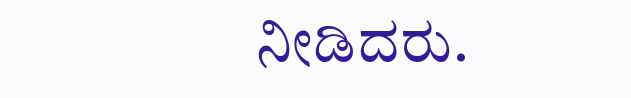ನೀಡಿದರು.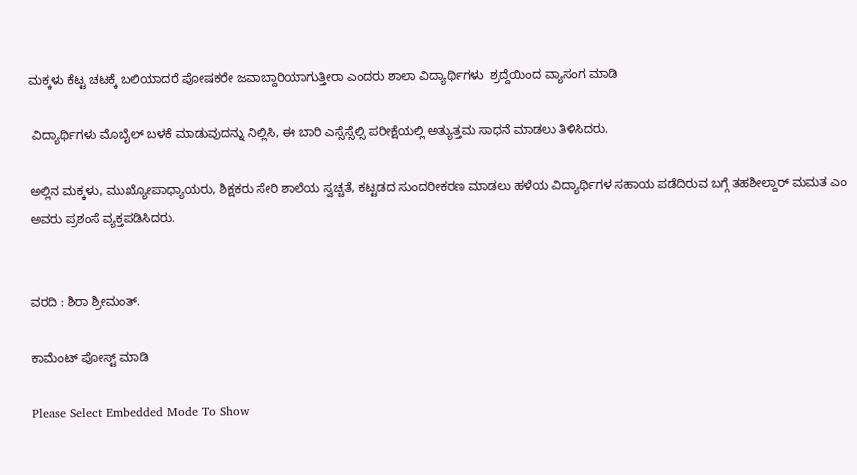ಮಕ್ಕಳು ಕೆಟ್ಟ ಚಟಕ್ಕೆ ಬಲಿಯಾದರೆ ಪೋಷಕರೇ ಜವಾಬ್ದಾರಿಯಾಗುತ್ತೀರಾ ಎಂದರು ಶಾಲಾ ವಿದ್ಯಾರ್ಥಿಗಳು  ಶ್ರದ್ದೆಯಿಂದ ವ್ಯಾಸಂಗ ಮಾಡಿ

 ವಿದ್ಯಾರ್ಥಿಗಳು ಮೊಬೈಲ್ ಬಳಕೆ ಮಾಡುವುದನ್ನು ನಿಲ್ಲಿಸಿ, ಈ ಬಾರಿ ಎಸ್ಸೆಸ್ಸೆಲ್ಸಿ ಪರೀಕ್ಷೆಯಲ್ಲಿ ಅತ್ಯುತ್ತಮ ಸಾಧನೆ ಮಾಡಲು ತಿಳಿಸಿದರು.

ಅಲ್ಲಿನ ಮಕ್ಕಳು, ಮುಖ್ಯೋಪಾಧ್ಯಾಯರು, ಶಿಕ್ಷಕರು ಸೇರಿ ಶಾಲೆಯ ಸ್ವಚ್ಚತೆ, ಕಟ್ಟಡದ ಸುಂದರೀಕರಣ ಮಾಡಲು ಹಳೆಯ ವಿದ್ಯಾರ್ಥಿಗಳ ಸಹಾಯ ಪಡೆದಿರುವ ಬಗ್ಗೆ ತಹಶೀಲ್ದಾರ್ ಮಮತ ಎಂ ಅವರು ಪ್ರಶಂಸೆ ವ್ಯಕ್ತಪಡಿಸಿದರು.


ವರದಿ : ಶಿರಾ ಶ್ರೀಮಂತ್.

ಕಾಮೆಂಟ್‌‌ ಪೋಸ್ಟ್‌ ಮಾಡಿ

Please Select Embedded Mode To Show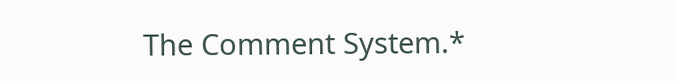The Comment System.*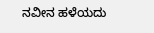ನವೀನ ಹಳೆಯದು